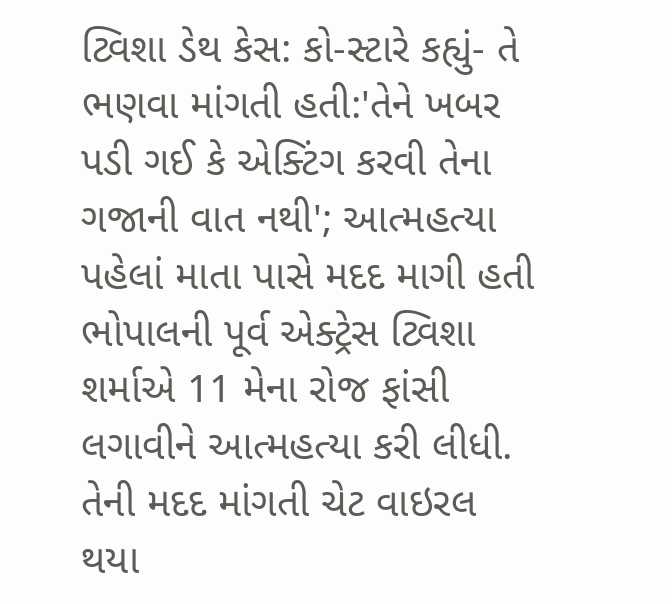ટ્વિશા ડેથ કેસ: કો-સ્ટારે કહ્યું- તે ભણવા માંગતી હતી:'તેને ખબર પડી ગઈ કે એક્ટિંગ કરવી તેના ગજાની વાત નથી'; આત્મહત્યા પહેલાં માતા પાસે મદદ માગી હતી
ભોપાલની પૂર્વ એક્ટ્રેસ ટ્વિશા શર્માએ 11 મેના રોજ ફાંસી લગાવીને આત્મહત્યા કરી લીધી. તેની મદદ માંગતી ચેટ વાઇરલ થયા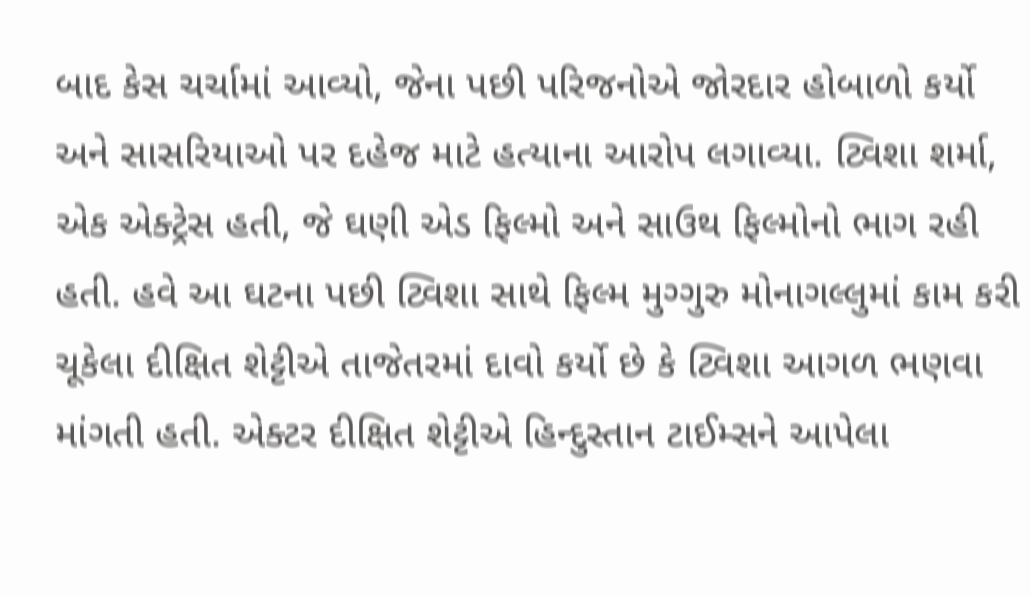બાદ કેસ ચર્ચામાં આવ્યો, જેના પછી પરિજનોએ જોરદાર હોબાળો કર્યો અને સાસરિયાઓ પર દહેજ માટે હત્યાના આરોપ લગાવ્યા. ટ્વિશા શર્મા, એક એક્ટ્રેસ હતી, જે ઘણી એડ ફિલ્મો અને સાઉથ ફિલ્મોનો ભાગ રહી હતી. હવે આ ઘટના પછી ટ્વિશા સાથે ફિલ્મ મુગ્ગુરુ મોનાગલ્લુમાં કામ કરી ચૂકેલા દીક્ષિત શેટ્ટીએ તાજેતરમાં દાવો કર્યો છે કે ટ્વિશા આગળ ભણવા માંગતી હતી. એક્ટર દીક્ષિત શેટ્ટીએ હિન્દુસ્તાન ટાઈમ્સને આપેલા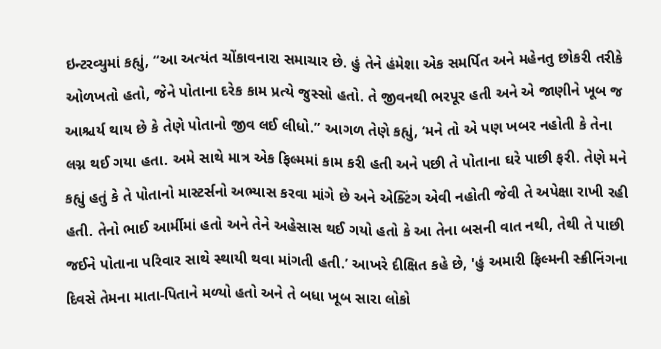ઇન્ટરવ્યુમાં કહ્યું, “આ અત્યંત ચોંકાવનારા સમાચાર છે. હું તેને હંમેશા એક સમર્પિત અને મહેનતુ છોકરી તરીકે ઓળખતો હતો, જેને પોતાના દરેક કામ પ્રત્યે જુસ્સો હતો. તે જીવનથી ભરપૂર હતી અને એ જાણીને ખૂબ જ આશ્ચર્ય થાય છે કે તેણે પોતાનો જીવ લઈ લીધો.” આગળ તેણે કહ્યું, ‘મને તો એ પણ ખબર નહોતી કે તેના લગ્ન થઈ ગયા હતા. અમે સાથે માત્ર એક ફિલ્મમાં કામ કરી હતી અને પછી તે પોતાના ઘરે પાછી ફરી. તેણે મને કહ્યું હતું કે તે પોતાનો માસ્ટર્સનો અભ્યાસ કરવા માંગે છે અને એક્ટિંગ એવી નહોતી જેવી તે અપેક્ષા રાખી રહી હતી. તેનો ભાઈ આર્મીમાં હતો અને તેને અહેસાસ થઈ ગયો હતો કે આ તેના બસની વાત નથી, તેથી તે પાછી જઈને પોતાના પરિવાર સાથે સ્થાયી થવા માંગતી હતી.’ આખરે દીક્ષિત કહે છે, 'હું અમારી ફિલ્મની સ્ક્રીનિંગના દિવસે તેમના માતા-પિતાને મળ્યો હતો અને તે બધા ખૂબ સારા લોકો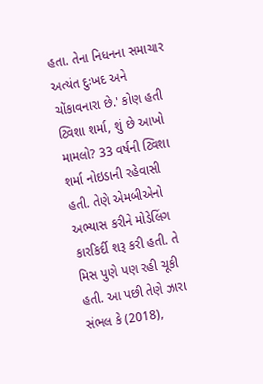હતા. તેના નિધનના સમાચાર અત્યંત દુઃખદ અને ચોંકાવનારા છે.' કોણ હતી ટ્વિશા શર્મા, શું છે આખો મામલો? 33 વર્ષની ટ્વિશા શર્મા નોઇડાની રહેવાસી હતી. તેણે એમબીએનો અભ્યાસ કરીને મોડેલિંગ કારકિર્દી શરૂ કરી હતી. તે મિસ પુણે પણ રહી ચૂકી હતી. આ પછી તેણે ઝારા સંભલ કે (2018),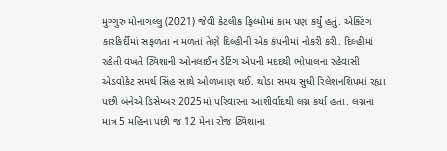મુગ્ગુરુ મોનાગલ્લુ (2021) જેવી કેટલીક ફિલ્મોમાં કામ પણ કર્યું હતું. એક્ટિંગ કારકિર્દીમાં સફળતા ન મળતાં તેણે દિલ્હીની એક કંપનીમાં નોકરી કરી. દિલ્હીમાં રહેતી વખતે ટ્વિશાની ઓનલાઈન ડેટિંગ એપની મદદથી ભોપાલના રહેવાસી એડવોકેટ સમર્થ સિંહ સાથે ઓળખાણ થઈ. થોડા સમય સુધી રિલેશનશિપમાં રહ્યા પછી બંનેએ ડિસેમ્બર 2025માં પરિવારના આશીર્વાદથી લગ્ન કર્યા હતા. લગ્નના માત્ર 5 મહિના પછી જ 12 મેના રોજ ટ્વિશાના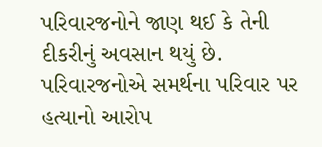પરિવારજનોને જાણ થઈ કે તેની દીકરીનું અવસાન થયું છે. પરિવારજનોએ સમર્થના પરિવાર પર હત્યાનો આરોપ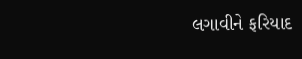લગાવીને ફરિયાદ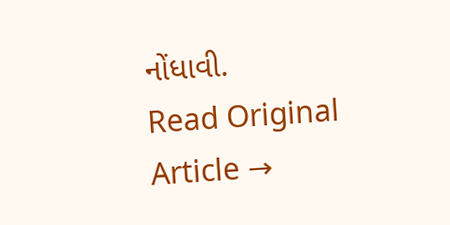નોંધાવી.
Read Original Article →